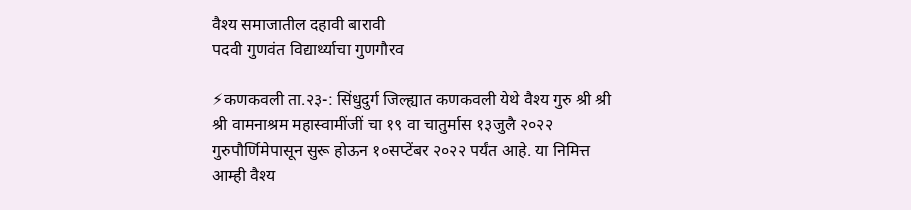वैश्य समाजातील दहावी बारावी
पदवी गुणवंत विद्यार्थ्याचा गुणगौरव

⚡कणकवली ता.२३-: सिंधुदुर्ग जिल्ह्यात कणकवली येथे वैश्य गुरु श्री श्री श्री वामनाश्रम महास्वामींजीं चा १९ वा चातुर्मास १३जुलै २०२२ गुरुपौर्णिमेपासून सुरू होऊन १०सप्टेंबर २०२२ पर्यंत आहे. या निमित्त आम्ही वैश्य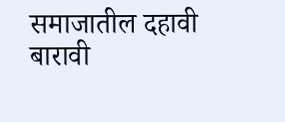समाजातील दहावी बारावी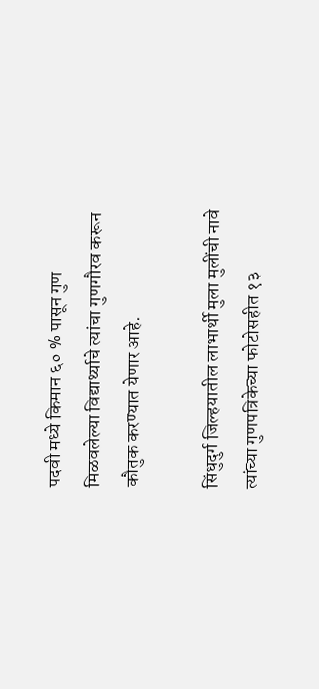पदवी मध्ये किमान ६० % पासून गुण मिळवलेल्या विद्यार्थ्याचे त्यांचा गुणगौरव करून कौतुक करण्यात येणार आहे.

सिंधुदुर्ग जिल्हयातील लाभार्थी मुला मुलींची नावे त्यांच्या गुणपत्रिकेच्या फोटोसहीत १३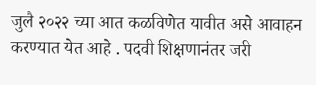जुलै २०२२ च्या आत कळविणेत यावीत असे आवाहन करण्यात येत आहे . पदवी शिक्षणानंतर जरी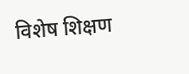विशेष शिक्षण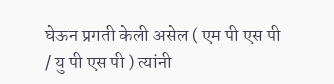घेऊन प्रगती केली असेल ( एम पी एस पी / यु पी एस पी ) त्यांनी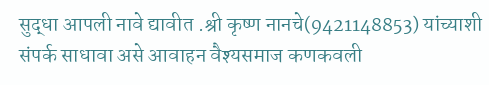सुद्धा आपली नावे द्यावीत .श्री कृष्ण नानचे(9421148853) यांच्याशी संपर्क साधावा असे आवाहन वैश्यसमाज कणकवली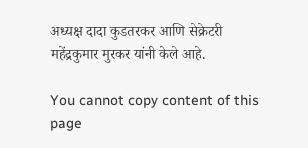अध्यक्ष दादा कुडतरकर आणि सेक्रेटरी महेंद्रकुमार मुरकर यांनी केले आहे.

You cannot copy content of this page